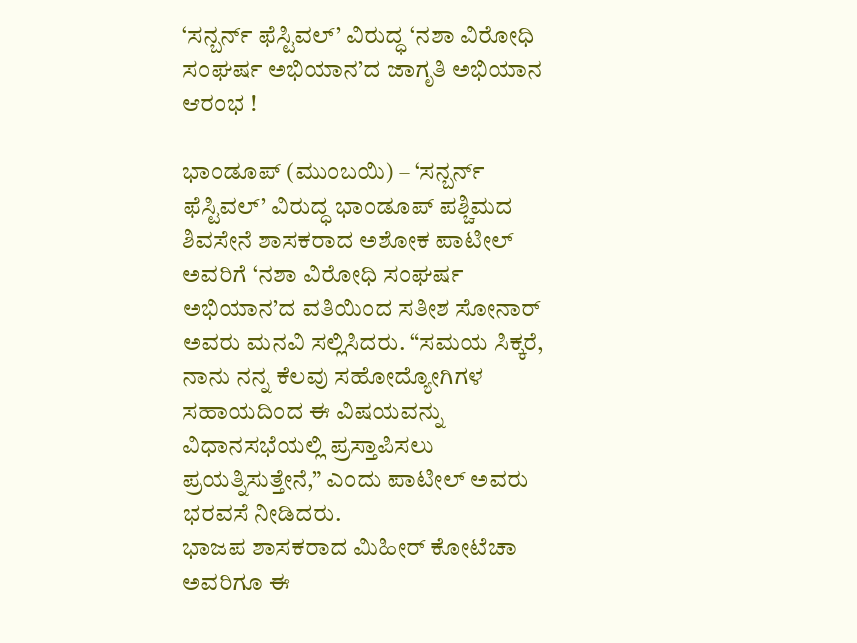‘ಸನ್ಬರ್ನ್ ಫೆಸ್ಟಿವಲ್’ ವಿರುದ್ಧ ‘ನಶಾ ವಿರೋಧಿ ಸಂಘರ್ಷ ಅಭಿಯಾನ’ದ ಜಾಗೃತಿ ಅಭಿಯಾನ ಆರಂಭ !

ಭಾಂಡೂಪ್ (ಮುಂಬಯಿ) – ‘ಸನ್ಬರ್ನ್ ಫೆಸ್ಟಿವಲ್’ ವಿರುದ್ಧ ಭಾಂಡೂಪ್ ಪಶ್ಚಿಮದ ಶಿವಸೇನೆ ಶಾಸಕರಾದ ಅಶೋಕ ಪಾಟೀಲ್ ಅವರಿಗೆ ‘ನಶಾ ವಿರೋಧಿ ಸಂಘರ್ಷ ಅಭಿಯಾನ’ದ ವತಿಯಿಂದ ಸತೀಶ ಸೋನಾರ್ ಅವರು ಮನವಿ ಸಲ್ಲಿಸಿದರು. “ಸಮಯ ಸಿಕ್ಕರೆ, ನಾನು ನನ್ನ ಕೆಲವು ಸಹೋದ್ಯೋಗಿಗಳ ಸಹಾಯದಿಂದ ಈ ವಿಷಯವನ್ನು ವಿಧಾನಸಭೆಯಲ್ಲಿ ಪ್ರಸ್ತಾಪಿಸಲು ಪ್ರಯತ್ನಿಸುತ್ತೇನೆ,” ಎಂದು ಪಾಟೀಲ್ ಅವರು ಭರವಸೆ ನೀಡಿದರು.
ಭಾಜಪ ಶಾಸಕರಾದ ಮಿಹೀರ್ ಕೋಟೆಚಾ ಅವರಿಗೂ ಈ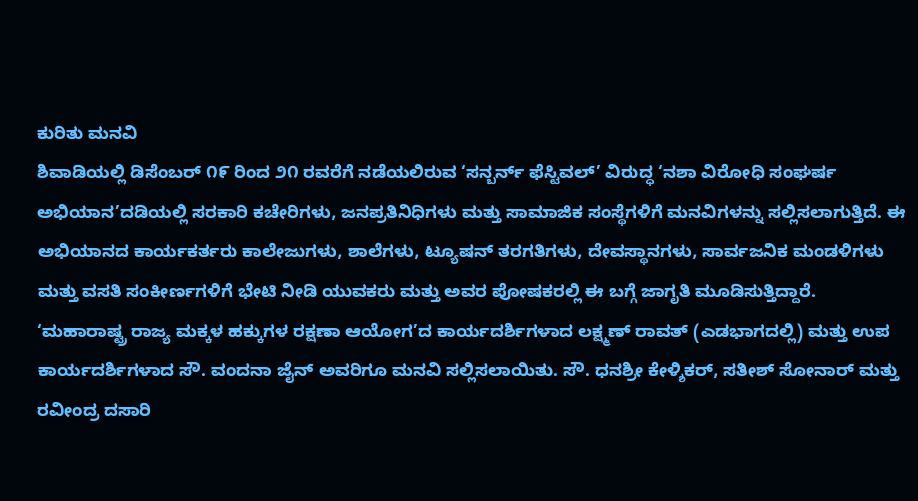ಕುರಿತು ಮನವಿ
ಶಿವಾಡಿಯಲ್ಲಿ ಡಿಸೆಂಬರ್ ೧೯ ರಿಂದ ೨೧ ರವರೆಗೆ ನಡೆಯಲಿರುವ ‘ಸನ್ಬರ್ನ್ ಫೆಸ್ಟಿವಲ್’ ವಿರುದ್ಧ ‘ನಶಾ ವಿರೋಧಿ ಸಂಘರ್ಷ ಅಭಿಯಾನ’ದಡಿಯಲ್ಲಿ ಸರಕಾರಿ ಕಚೇರಿಗಳು, ಜನಪ್ರತಿನಿಧಿಗಳು ಮತ್ತು ಸಾಮಾಜಿಕ ಸಂಸ್ಥೆಗಳಿಗೆ ಮನವಿಗಳನ್ನು ಸಲ್ಲಿಸಲಾಗುತ್ತಿದೆ. ಈ ಅಭಿಯಾನದ ಕಾರ್ಯಕರ್ತರು ಕಾಲೇಜುಗಳು, ಶಾಲೆಗಳು, ಟ್ಯೂಷನ್ ತರಗತಿಗಳು, ದೇವಸ್ಥಾನಗಳು, ಸಾರ್ವಜನಿಕ ಮಂಡಳಿಗಳು ಮತ್ತು ವಸತಿ ಸಂಕೀರ್ಣಗಳಿಗೆ ಭೇಟಿ ನೀಡಿ ಯುವಕರು ಮತ್ತು ಅವರ ಪೋಷಕರಲ್ಲಿ ಈ ಬಗ್ಗೆ ಜಾಗೃತಿ ಮೂಡಿಸುತ್ತಿದ್ದಾರೆ.
‘ಮಹಾರಾಷ್ಟ್ರ ರಾಜ್ಯ ಮಕ್ಕಳ ಹಕ್ಕುಗಳ ರಕ್ಷಣಾ ಆಯೋಗ’ದ ಕಾರ್ಯದರ್ಶಿಗಳಾದ ಲಕ್ಷ್ಮಣ್ ರಾವತ್ (ಎಡಭಾಗದಲ್ಲಿ) ಮತ್ತು ಉಪ ಕಾರ್ಯದರ್ಶಿಗಳಾದ ಸೌ. ವಂದನಾ ಜೈನ್ ಅವರಿಗೂ ಮನವಿ ಸಲ್ಲಿಸಲಾಯಿತು. ಸೌ. ಧನಶ್ರೀ ಕೇಳ್ಶಿಕರ್, ಸತೀಶ್ ಸೋನಾರ್ ಮತ್ತು ರವೀಂದ್ರ ದಸಾರಿ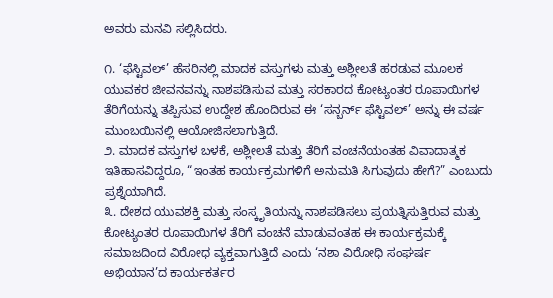ಅವರು ಮನವಿ ಸಲ್ಲಿಸಿದರು.

೧. ‘ಫೆಸ್ಟಿವಲ್’ ಹೆಸರಿನಲ್ಲಿ ಮಾದಕ ವಸ್ತುಗಳು ಮತ್ತು ಅಶ್ಲೀಲತೆ ಹರಡುವ ಮೂಲಕ ಯುವಕರ ಜೀವನವನ್ನು ನಾಶಪಡಿಸುವ ಮತ್ತು ಸರಕಾರದ ಕೋಟ್ಯಂತರ ರೂಪಾಯಿಗಳ ತೆರಿಗೆಯನ್ನು ತಪ್ಪಿಸುವ ಉದ್ದೇಶ ಹೊಂದಿರುವ ಈ ‘ಸನ್ಬರ್ನ್ ಫೆಸ್ಟಿವಲ್’ ಅನ್ನು ಈ ವರ್ಷ ಮುಂಬಯಿನಲ್ಲಿ ಆಯೋಜಿಸಲಾಗುತ್ತಿದೆ.
೨. ಮಾದಕ ವಸ್ತುಗಳ ಬಳಕೆ, ಅಶ್ಲೀಲತೆ ಮತ್ತು ತೆರಿಗೆ ವಂಚನೆಯಂತಹ ವಿವಾದಾತ್ಮಕ ಇತಿಹಾಸವಿದ್ದರೂ, “ಇಂತಹ ಕಾರ್ಯಕ್ರಮಗಳಿಗೆ ಅನುಮತಿ ಸಿಗುವುದು ಹೇಗೆ?” ಎಂಬುದು ಪ್ರಶ್ನೆಯಾಗಿದೆ.
೩. ದೇಶದ ಯುವಶಕ್ತಿ ಮತ್ತು ಸಂಸ್ಕೃತಿಯನ್ನು ನಾಶಪಡಿಸಲು ಪ್ರಯತ್ನಿಸುತ್ತಿರುವ ಮತ್ತು ಕೋಟ್ಯಂತರ ರೂಪಾಯಿಗಳ ತೆರಿಗೆ ವಂಚನೆ ಮಾಡುವಂತಹ ಈ ಕಾರ್ಯಕ್ರಮಕ್ಕೆ ಸಮಾಜದಿಂದ ವಿರೋಧ ವ್ಯಕ್ತವಾಗುತ್ತಿದೆ ಎಂದು ‘ನಶಾ ವಿರೋಧಿ ಸಂಘರ್ಷ ಅಭಿಯಾನ’ದ ಕಾರ್ಯಕರ್ತರ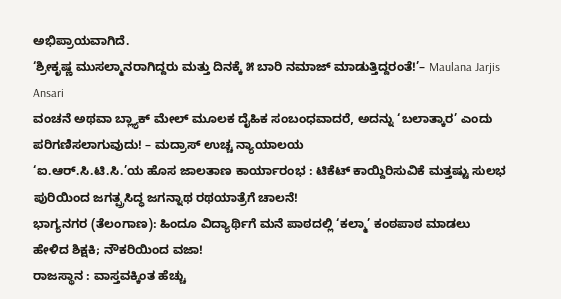ಅಭಿಪ್ರಾಯವಾಗಿದೆ.
‘ಶ್ರೀಕೃಷ್ಣ ಮುಸಲ್ಮಾನರಾಗಿದ್ದರು ಮತ್ತು ದಿನಕ್ಕೆ ೫ ಬಾರಿ ನಮಾಜ್ ಮಾಡುತ್ತಿದ್ದರಂತೆ!’– Maulana Jarjis Ansari
ವಂಚನೆ ಅಥವಾ ಬ್ಲ್ಯಾಕ್ ಮೇಲ್ ಮೂಲಕ ದೈಹಿಕ ಸಂಬಂಧವಾದರೆ, ಅದನ್ನು ‘ಬಲಾತ್ಕಾರ’ ಎಂದು ಪರಿಗಣಿಸಲಾಗುವುದು! – ಮದ್ರಾಸ್ ಉಚ್ಚ ನ್ಯಾಯಾಲಯ
‘ಐ.ಆರ್.ಸಿ.ಟಿ.ಸಿ.’ಯ ಹೊಸ ಜಾಲತಾಣ ಕಾರ್ಯಾರಂಭ : ಟಿಕೆಟ್ ಕಾಯ್ದಿರಿಸುವಿಕೆ ಮತ್ತಷ್ಟು ಸುಲಭ
ಪುರಿಯಿಂದ ಜಗತ್ಪ್ರಸಿದ್ಧ ಜಗನ್ನಾಥ ರಥಯಾತ್ರೆಗೆ ಚಾಲನೆ!
ಭಾಗ್ಯನಗರ (ತೆಲಂಗಾಣ): ಹಿಂದೂ ವಿದ್ಯಾರ್ಥಿಗೆ ಮನೆ ಪಾಠದಲ್ಲಿ ‘ಕಲ್ಮಾ’ ಕಂಠಪಾಠ ಮಾಡಲು ಹೇಳಿದ ಶಿಕ್ಷಕಿ; ನೌಕರಿಯಿಂದ ವಜಾ!
ರಾಜಸ್ಥಾನ : ವಾಸ್ತವಕ್ಕಿಂತ ಹೆಚ್ಚು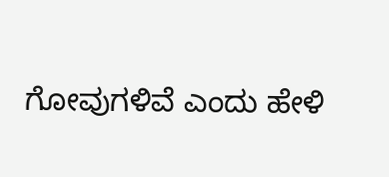ಗೋವುಗಳಿವೆ ಎಂದು ಹೇಳಿ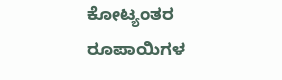ಕೋಟ್ಯಂತರ ರೂಪಾಯಿಗಳ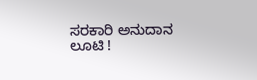ಸರಕಾರಿ ಅನುದಾನ ಲೂಟಿ !